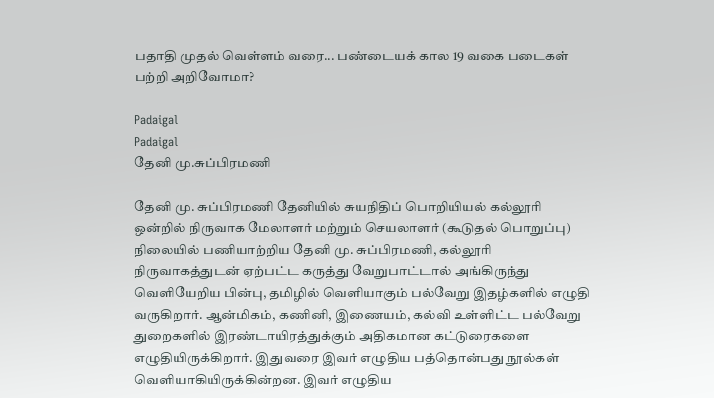பதாதி முதல் வெள்ளம் வரை... பண்டையக் கால 19 வகை படைகள் பற்றி அறிவோமா?

Padaigal
Padaigal
தேனி மு.சுப்பிரமணி

தேனி மு. சுப்பிரமணி தேனியில் சுயநிதிப் பொறியியல் கல்லூரி ஒன்றில் நிருவாக மேலாளர் மற்றும் செயலாளர் (கூடுதல் பொறுப்பு) நிலையில் பணியாற்றிய தேனி மு. சுப்பிரமணி, கல்லூரி நிருவாகத்துடன் ஏற்பட்ட கருத்து வேறுபாட்டால் அங்கிருந்து வெளியேறிய பின்பு, தமிழில் வெளியாகும் பல்வேறு இதழ்களில் எழுதி வருகிறார். ஆன்மிகம், கணினி, இணையம், கல்வி உள்ளிட்ட பல்வேறு துறைகளில் இரண்டாயிரத்துக்கும் அதிகமான கட்டுரைகளை எழுதியிருக்கிறார். இதுவரை இவர் எழுதிய பத்தொன்பது நூல்கள் வெளியாகியிருக்கின்றன. இவர் எழுதிய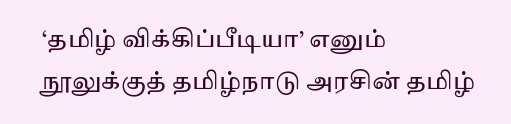‘தமிழ் விக்கிப்பீடியா’ எனும் நூலுக்குத் தமிழ்நாடு அரசின் தமிழ்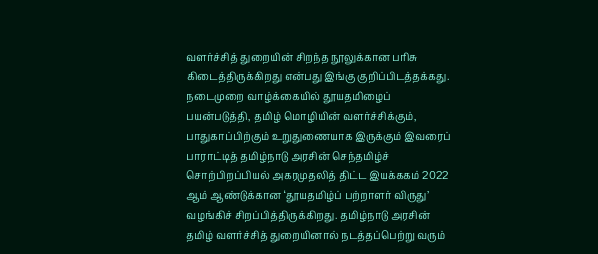வளர்ச்சித் துறையின் சிறந்த நூலுக்கான பரிசு கிடைத்திருக்கிறது என்பது இங்கு குறிப்பிடத்தக்கது. நடைமுறை வாழ்க்கையில் தூயதமிழைப் பயன்படுத்தி, தமிழ் மொழியின் வளர்ச்சிக்கும், பாதுகாப்பிற்கும் உறுதுணையாக இருக்கும் இவரைப் பாராட்டித் தமிழ்நாடு அரசின் செந்தமிழ்ச் சொற்பிறப்பியல் அகரமுதலித் திட்ட இயக்ககம் 2022 ஆம் ஆண்டுக்கான ‘தூயதமிழ்ப் பற்றாளர் விருது’ வழங்கிச் சிறப்பித்திருக்கிறது. தமிழ்நாடு அரசின் தமிழ் வளர்ச்சித் துறையினால் நடத்தப்பெற்று வரும்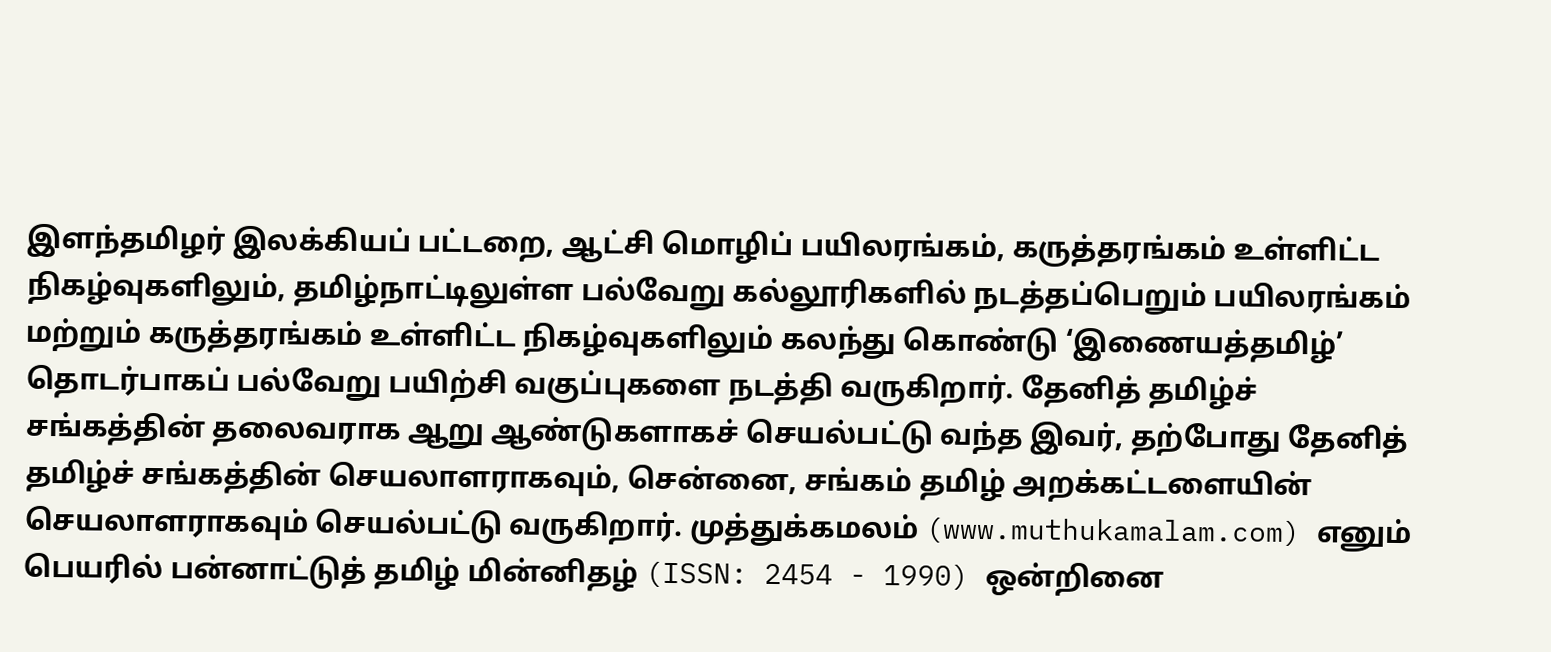இளந்தமிழர் இலக்கியப் பட்டறை, ஆட்சி மொழிப் பயிலரங்கம், கருத்தரங்கம் உள்ளிட்ட நிகழ்வுகளிலும், தமிழ்நாட்டிலுள்ள பல்வேறு கல்லூரிகளில் நடத்தப்பெறும் பயிலரங்கம் மற்றும் கருத்தரங்கம் உள்ளிட்ட நிகழ்வுகளிலும் கலந்து கொண்டு ‘இணையத்தமிழ்’ தொடர்பாகப் பல்வேறு பயிற்சி வகுப்புகளை நடத்தி வருகிறார். தேனித் தமிழ்ச் சங்கத்தின் தலைவராக ஆறு ஆண்டுகளாகச் செயல்பட்டு வந்த இவர், தற்போது தேனித் தமிழ்ச் சங்கத்தின் செயலாளராகவும், சென்னை, சங்கம் தமிழ் அறக்கட்டளையின் செயலாளராகவும் செயல்பட்டு வருகிறார். முத்துக்கமலம் (www.muthukamalam.com) எனும் பெயரில் பன்னாட்டுத் தமிழ் மின்னிதழ் (ISSN: 2454 - 1990) ஒன்றினை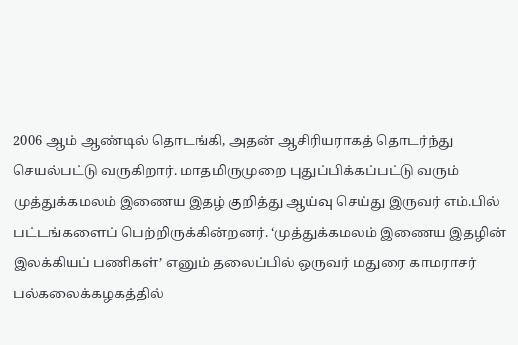2006 ஆம் ஆண்டில் தொடங்கி, அதன் ஆசிரியராகத் தொடர்ந்து செயல்பட்டு வருகிறார். மாதமிருமுறை புதுப்பிக்கப்பட்டு வரும் முத்துக்கமலம் இணைய இதழ் குறித்து ஆய்வு செய்து இருவர் எம்.பில் பட்டங்களைப் பெற்றிருக்கின்றனர். ‘முத்துக்கமலம் இணைய இதழின் இலக்கியப் பணிகள்’ எனும் தலைப்பில் ஒருவர் மதுரை காமராசர் பல்கலைக்கழகத்தில்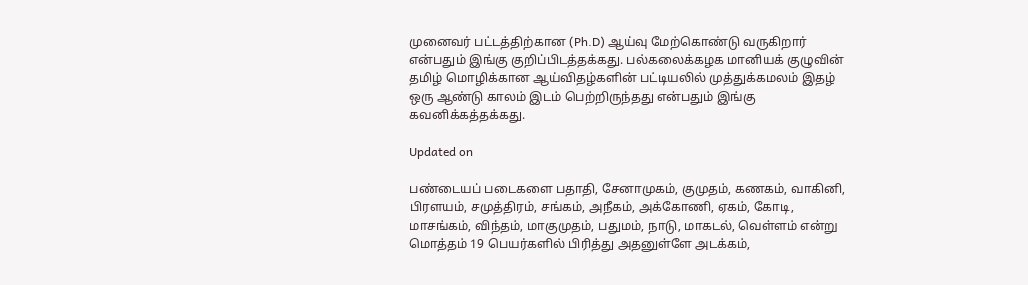முனைவர் பட்டத்திற்கான (Ph.D) ஆய்வு மேற்கொண்டு வருகிறார் என்பதும் இங்கு குறிப்பிடத்தக்கது. பல்கலைக்கழக மானியக் குழுவின் தமிழ் மொழிக்கான ஆய்விதழ்களின் பட்டியலில் முத்துக்கமலம் இதழ் ஒரு ஆண்டு காலம் இடம் பெற்றிருந்தது என்பதும் இங்கு கவனிக்கத்தக்கது.

Updated on

பண்டையப் படைகளை பதாதி, சேனாமுகம், குமுதம், கணகம், வாகினி, பிரளயம், சமுத்திரம், சங்கம், அநீகம், அக்கோணி, ஏகம், கோடி, மாசங்கம், விந்தம், மாகுமுதம், பதுமம், நாடு, மாகடல், வெள்ளம் என்று மொத்தம் 19 பெயர்களில் பிரித்து அதனுள்ளே அடக்கம்,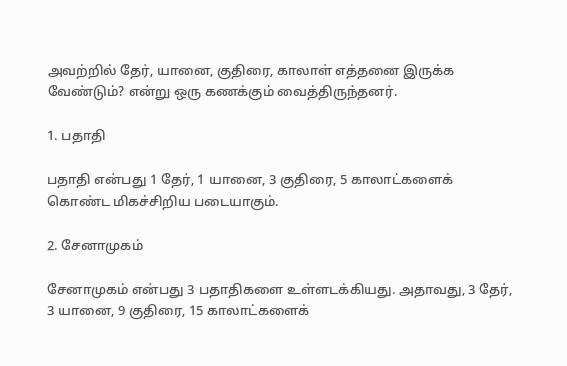அவற்றில் தேர், யானை, குதிரை, காலாள் எத்தனை இருக்க வேண்டும்? என்று ஒரு கணக்கும் வைத்திருந்தனர்.

1. பதாதி

பதாதி என்பது 1 தேர், 1 யானை, 3 குதிரை, 5 காலாட்களைக் கொண்ட மிகச்சிறிய படையாகும்.

2. சேனாமுகம்

சேனாமுகம் என்பது 3 பதாதிகளை உள்ளடக்கியது. அதாவது, 3 தேர், 3 யானை, 9 குதிரை, 15 காலாட்களைக்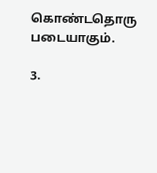கொண்டதொரு படையாகும்.

3.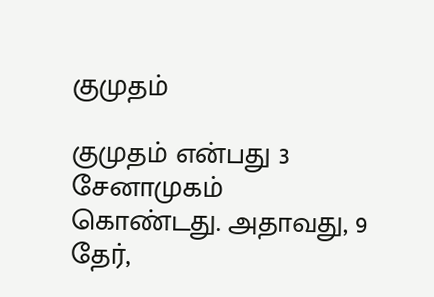குமுதம்

குமுதம் என்பது 3 சேனாமுகம் கொண்டது. அதாவது, 9 தேர்,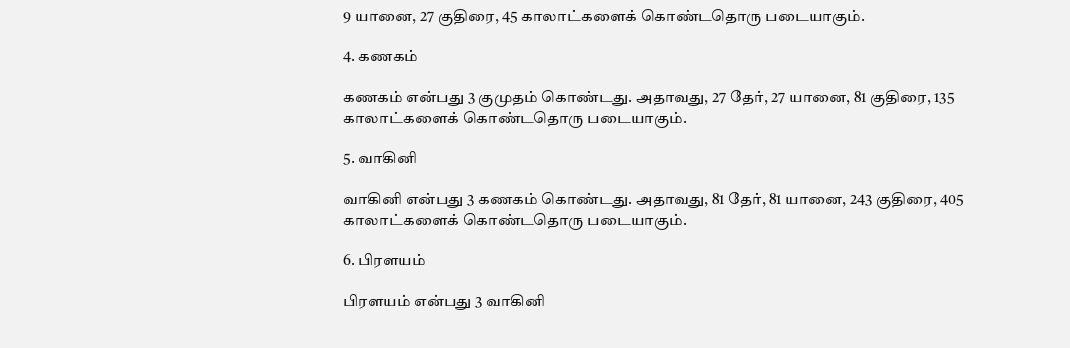9 யானை, 27 குதிரை, 45 காலாட்களைக் கொண்டதொரு படையாகும்.

4. கணகம்

கணகம் என்பது 3 குமுதம் கொண்டது. அதாவது, 27 தேர், 27 யானை, 81 குதிரை, 135 காலாட்களைக் கொண்டதொரு படையாகும்.

5. வாகினி

வாகினி என்பது 3 கணகம் கொண்டது. அதாவது, 81 தேர், 81 யானை, 243 குதிரை, 405 காலாட்களைக் கொண்டதொரு படையாகும்.

6. பிரளயம்

பிரளயம் என்பது 3 வாகினி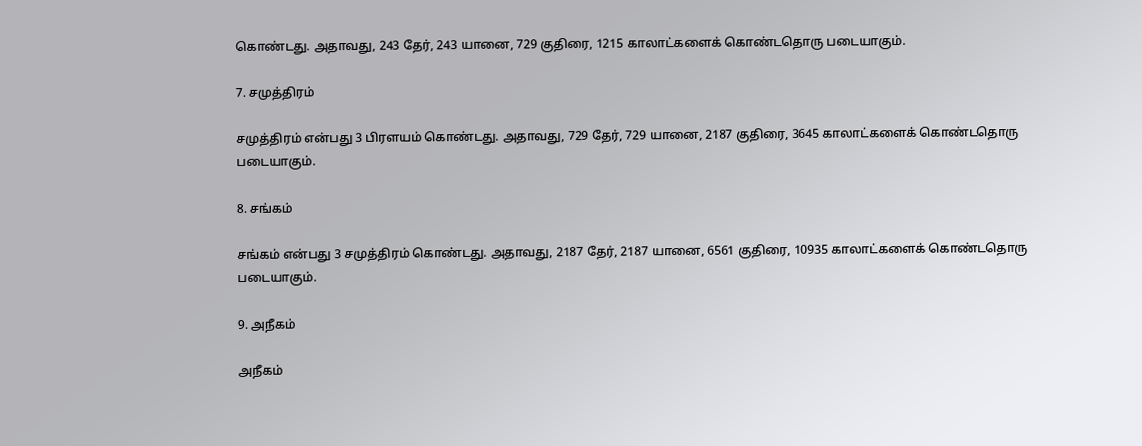கொண்டது. அதாவது, 243 தேர், 243 யானை, 729 குதிரை, 1215 காலாட்களைக் கொண்டதொரு படையாகும்.

7. சமுத்திரம்

சமுத்திரம் என்பது 3 பிரளயம் கொண்டது. அதாவது, 729 தேர், 729 யானை, 2187 குதிரை, 3645 காலாட்களைக் கொண்டதொரு படையாகும்.

8. சங்கம்

சங்கம் என்பது 3 சமுத்திரம் கொண்டது. அதாவது, 2187 தேர், 2187 யானை, 6561 குதிரை, 10935 காலாட்களைக் கொண்டதொரு படையாகும்.

9. அநீகம்

அநீகம்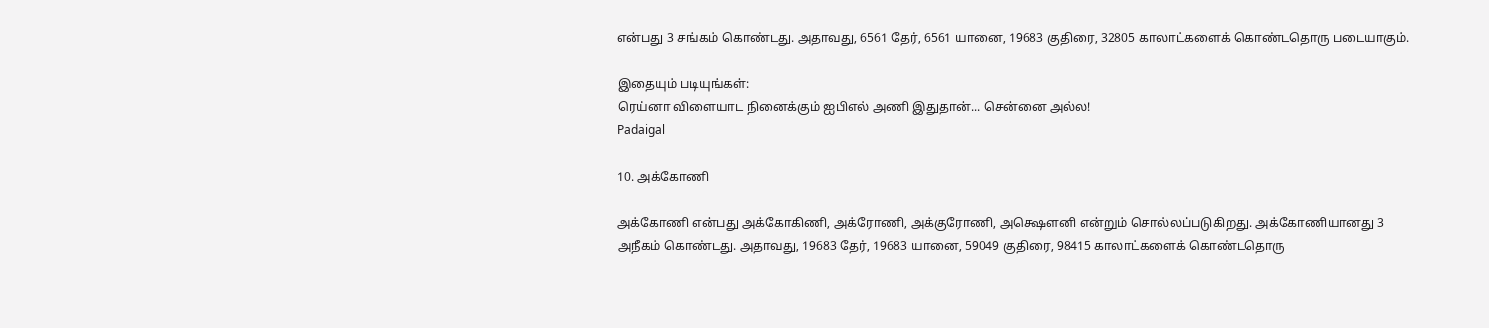என்பது 3 சங்கம் கொண்டது. அதாவது, 6561 தேர், 6561 யானை, 19683 குதிரை, 32805 காலாட்களைக் கொண்டதொரு படையாகும்.

இதையும் படியுங்கள்:
ரெய்னா விளையாட நினைக்கும் ஐபிஎல் அணி இதுதான்... சென்னை அல்ல!
Padaigal

10. அக்கோணி

அக்கோணி என்பது அக்கோகிணி, அக்ரோணி, அக்குரோணி, அக்ஷௌனி என்றும் சொல்லப்படுகிறது. அக்கோணியானது 3 அநீகம் கொண்டது. அதாவது, 19683 தேர், 19683 யானை, 59049 குதிரை, 98415 காலாட்களைக் கொண்டதொரு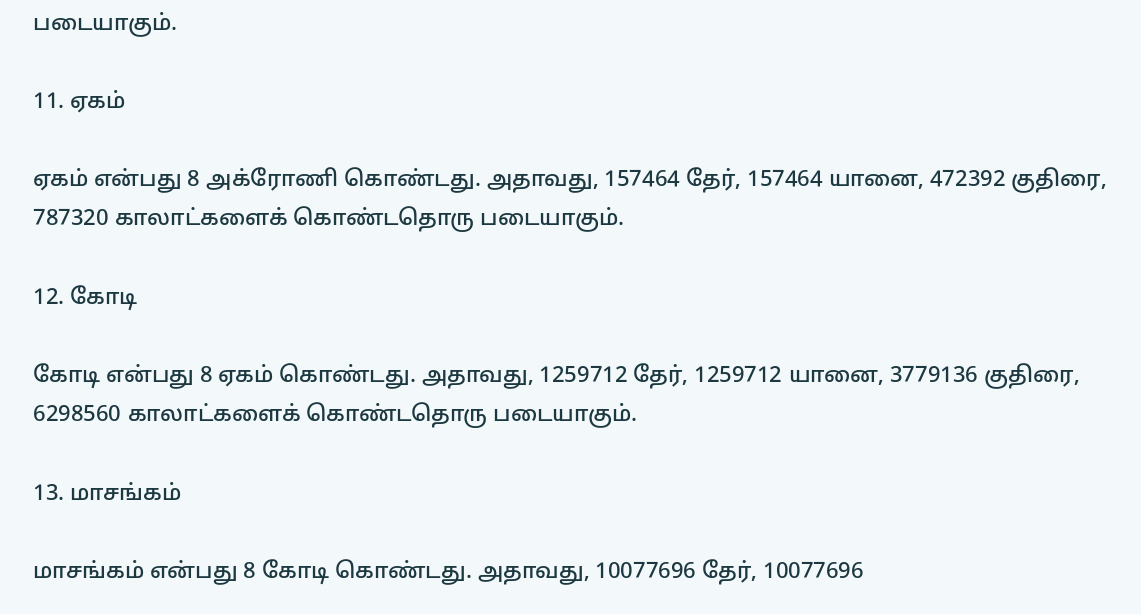படையாகும்.

11. ஏகம்

ஏகம் என்பது 8 அக்ரோணி கொண்டது. அதாவது, 157464 தேர், 157464 யானை, 472392 குதிரை, 787320 காலாட்களைக் கொண்டதொரு படையாகும்.

12. கோடி

கோடி என்பது 8 ஏகம் கொண்டது. அதாவது, 1259712 தேர், 1259712 யானை, 3779136 குதிரை, 6298560 காலாட்களைக் கொண்டதொரு படையாகும்.

13. மாசங்கம்

மாசங்கம் என்பது 8 கோடி கொண்டது. அதாவது, 10077696 தேர், 10077696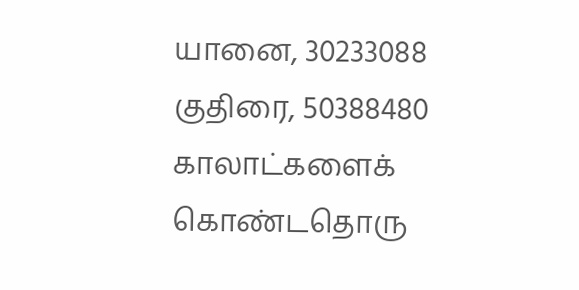யானை, 30233088 குதிரை, 50388480 காலாட்களைக் கொண்டதொரு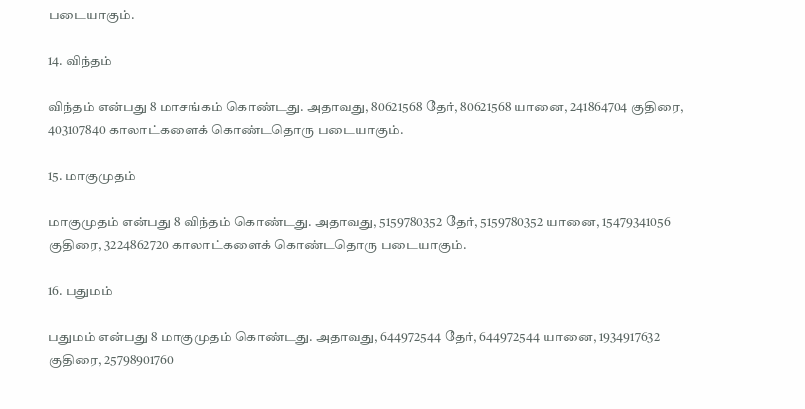படையாகும்.

14. விந்தம்

விந்தம் என்பது 8 மாசங்கம் கொண்டது. அதாவது, 80621568 தேர், 80621568 யானை, 241864704 குதிரை, 403107840 காலாட்களைக் கொண்டதொரு படையாகும்.

15. மாகுமுதம்

மாகுமுதம் என்பது 8 விந்தம் கொண்டது. அதாவது, 5159780352 தேர், 5159780352 யானை, 15479341056 குதிரை, 3224862720 காலாட்களைக் கொண்டதொரு படையாகும்.

16. பதுமம்

பதுமம் என்பது 8 மாகுமுதம் கொண்டது. அதாவது, 644972544 தேர், 644972544 யானை, 1934917632 குதிரை, 25798901760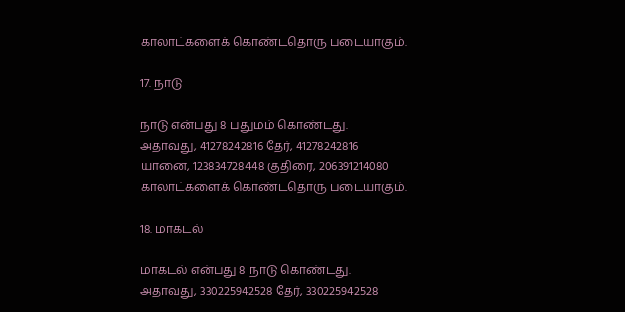காலாட்களைக் கொண்டதொரு படையாகும்.

17. நாடு

நாடு என்பது 8 பதுமம் கொண்டது. அதாவது, 41278242816 தேர், 41278242816 யானை, 123834728448 குதிரை, 206391214080 காலாட்களைக் கொண்டதொரு படையாகும்.

18. மாகடல்

மாகடல் என்பது 8 நாடு கொண்டது. அதாவது, 330225942528 தேர், 330225942528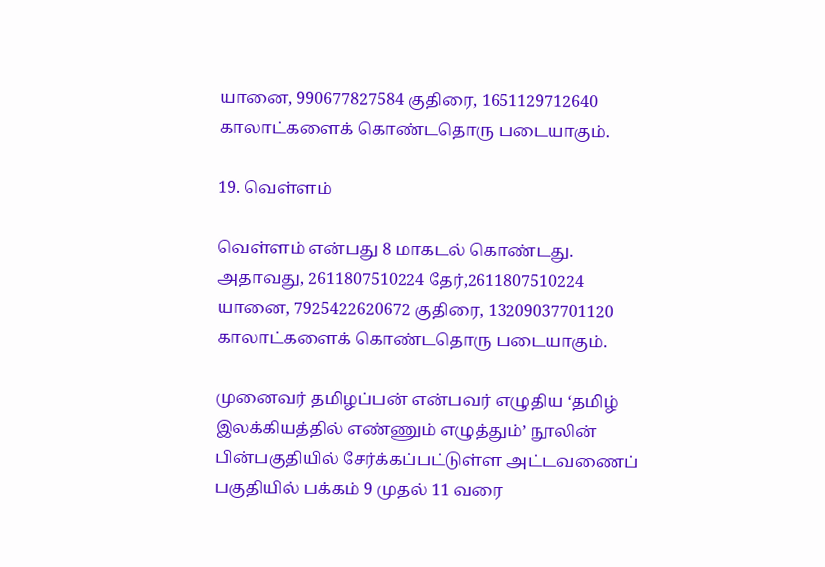யானை, 990677827584 குதிரை, 1651129712640 காலாட்களைக் கொண்டதொரு படையாகும்.

19. வெள்ளம்

வெள்ளம் என்பது 8 மாகடல் கொண்டது. அதாவது, 2611807510224 தேர்,2611807510224 யானை, 7925422620672 குதிரை, 13209037701120 காலாட்களைக் கொண்டதொரு படையாகும்.

முனைவர் தமிழப்பன் என்பவர் எழுதிய ‘தமிழ் இலக்கியத்தில் எண்ணும் எழுத்தும்’ நூலின் பின்பகுதியில் சேர்க்கப்பட்டுள்ள அட்டவணைப் பகுதியில் பக்கம் 9 முதல் 11 வரை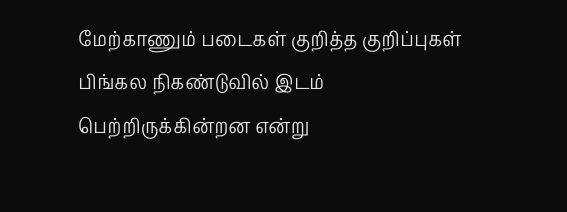மேற்காணும் படைகள் குறித்த குறிப்புகள் பிங்கல நிகண்டுவில் இடம் பெற்றிருக்கின்றன என்று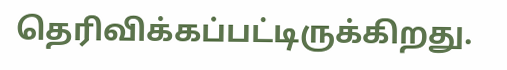தெரிவிக்கப்பட்டிருக்கிறது.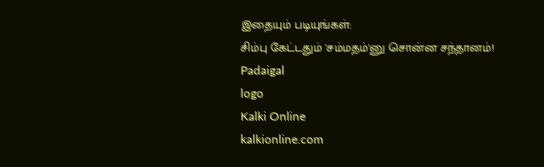இதையும் படியுங்கள்:
சிம்பு கேட்டதும் 'சம்மதம்'னு சொன்ன சந்தானம்!
Padaigal
logo
Kalki Online
kalkionline.com